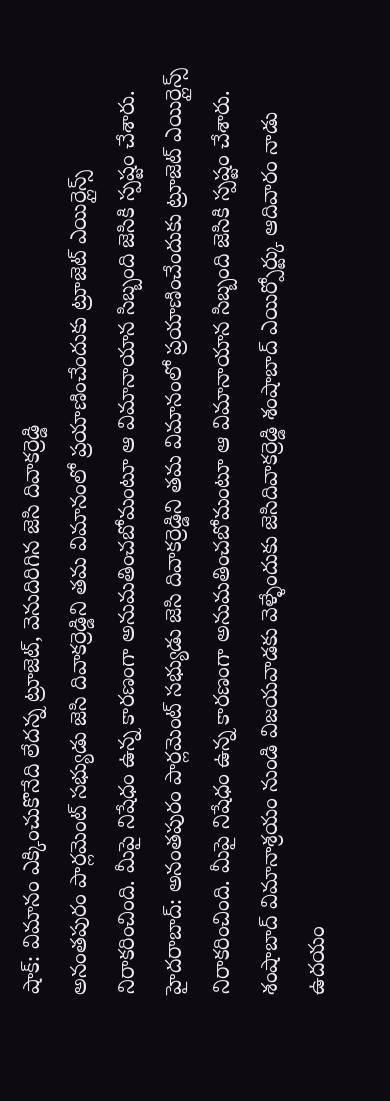షాక్: విమానం ఎక్కించుకొనేది లేదన్న ట్రూజెట్, వెనుదిరిగిన జెసి దివాకర్రెడ్డి
అనంతపురం పార్లమెంట్ సభ్యుడు జెసి దివాకర్రెడ్డిని తమ విమానంలో ప్రయాణించేందుకు ట్రూజెట్ ఎయిర్లైన్స్ నిరాకరించింది. మీపై నిషేధం ఉన్న కారణంగా అనుమతించబోమంటూ ఆ విమానాయాన సిబ్బంది జెసికి స్పష్టం చేశారు.
హైదరాబాద్: అనంతపురం పార్లమెంట్ సభ్యుడు జెసి దివాకర్రెడ్డిని తమ విమానంలో ప్రయాణించేందుకు ట్రూజెట్ ఎయిర్లైన్స్ నిరాకరించింది. మీపై నిషేధం ఉన్న కారణంగా అనుమతించబోమంటూ ఆ విమానాయాన సిబ్బంది జెసికి స్పష్టం చేశారు.
శంషాబాద్ విమానాశ్రయం నుండి విజయవాడకు వెళ్ళేందుకు జెసిదివాకర్రెడ్డి శంషాబాద్ ఎయిర్పోర్ట్కు ఆదివారం నాడు ఉదయం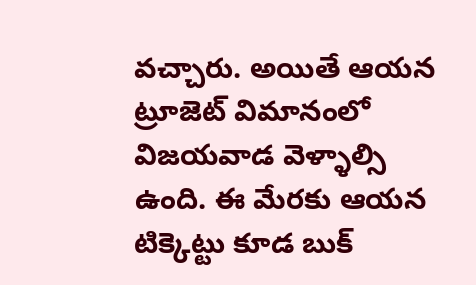వచ్చారు. అయితే ఆయన ట్రూజెట్ విమానంలో విజయవాడ వెళ్ళాల్సి ఉంది. ఈ మేరకు ఆయన టిక్కెట్టు కూడ బుక్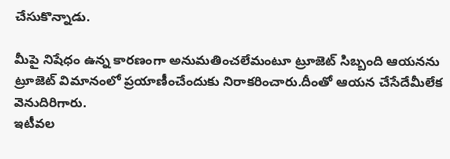చేసుకొన్నాడు.

మీపై నిషేధం ఉన్న కారణంగా అనుమతించలేమంటూ ట్రూజెట్ సిబ్బంది ఆయనను ట్రూజెట్ విమానంలో ప్రయాణీంచేందుకు నిరాకరించారు.దీంతో ఆయన చేసేదేమీలేక వెనుదిరిగారు.
ఇటీవల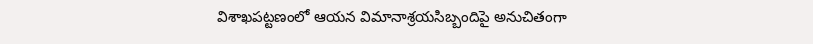విశాఖపట్టణంలో ఆయన విమానాశ్రయసిబ్బందిపై అనుచితంగా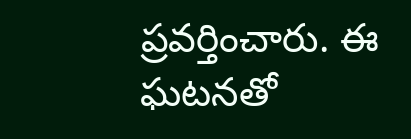ప్రవర్తించారు. ఈ ఘటనతో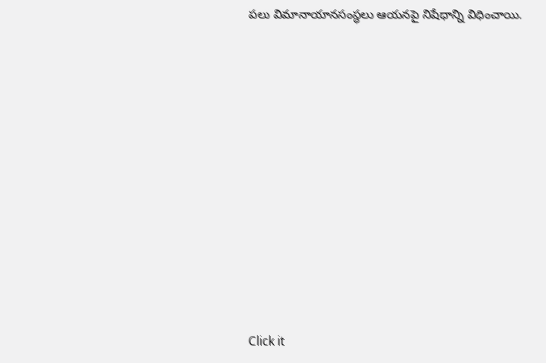పలు విమానాయానసంస్థలు ఆయనపై నిషేధాన్ని విధించాయి.












Click it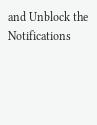and Unblock the Notifications